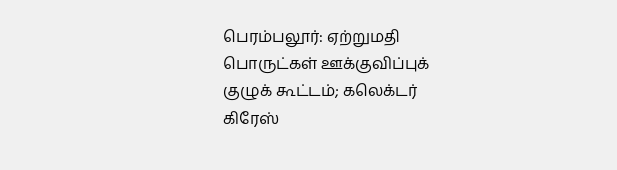பெரம்பலூர்: ஏற்றுமதி பொருட்கள் ஊக்குவிப்புக் குழுக் கூட்டம்; கலெக்டர் கிரேஸ்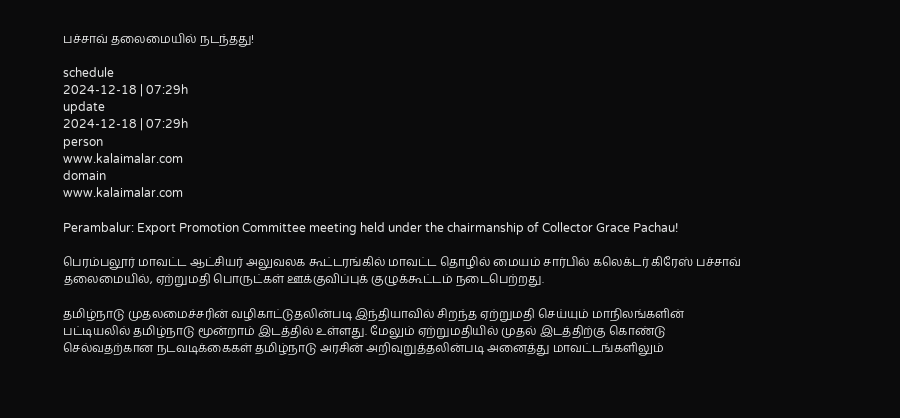பச்சாவ் தலைமையில் நடந்தது!

schedule
2024-12-18 | 07:29h
update
2024-12-18 | 07:29h
person
www.kalaimalar.com
domain
www.kalaimalar.com

Perambalur: Export Promotion Committee meeting held under the chairmanship of Collector Grace Pachau!

பெரம்பலூர் மாவட்ட ஆட்சியர் அலுவலக கூட்டரங்கில் மாவட்ட தொழில் மையம் சார்பில் கலெக்டர் கிரேஸ் பச்சாவ் தலைமையில், ஏற்றுமதி பொருட்கள் ஊக்குவிப்புக் குழுக்கூட்டம் நடைபெற்றது.

தமிழ்நாடு முதலமைச்சரின் வழிகாட்டுதலின்படி இந்தியாவில் சிறந்த ஏற்றுமதி செய்யும் மாநிலங்களின் பட்டியலில் தமிழ்நாடு மூன்றாம் இடத்தில் உள்ளது. மேலும் ஏற்றுமதியில் முதல் இடத்திற்கு கொண்டு செல்வதற்கான நடவடிக்கைகள் தமிழ்நாடு அரசின் அறிவுறுத்தலின்படி அனைத்து மாவட்டங்களிலும்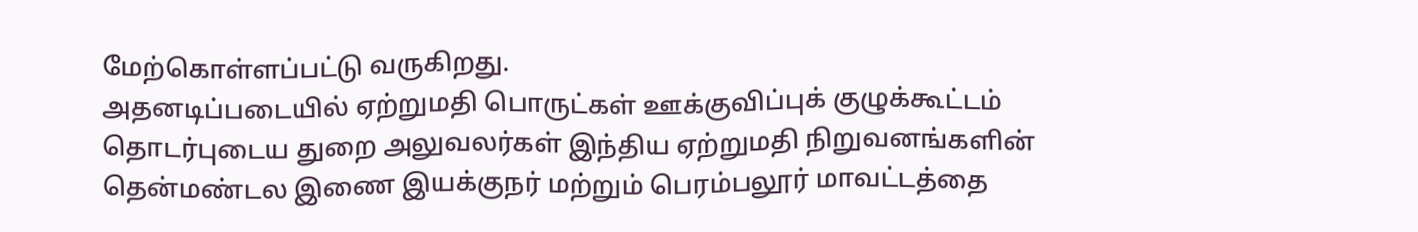மேற்கொள்ளப்பட்டு வருகிறது.
அதனடிப்படையில் ஏற்றுமதி பொருட்கள் ஊக்குவிப்புக் குழுக்கூட்டம் தொடர்புடைய துறை அலுவலர்கள் இந்திய ஏற்றுமதி நிறுவனங்களின் தென்மண்டல இணை இயக்குநர் மற்றும் பெரம்பலூர் மாவட்டத்தை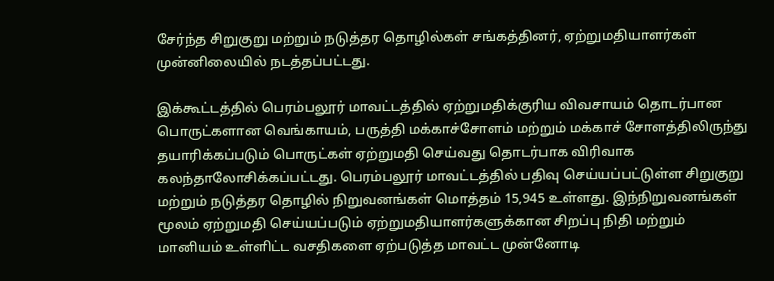சேர்ந்த சிறுகுறு மற்றும் நடுத்தர தொழில்கள் சங்கத்தினர், ஏற்றுமதியாளர்கள் முன்னிலையில் நடத்தப்பட்டது.

இக்கூட்டத்தில் பெரம்பலூர் மாவட்டத்தில் ஏற்றுமதிக்குரிய விவசாயம் தொடர்பான பொருட்களான வெங்காயம், பருத்தி மக்காச்சோளம் மற்றும் மக்காச் சோளத்திலிருந்து தயாரிக்கப்படும் பொருட்கள் ஏற்றுமதி செய்வது தொடர்பாக விரிவாக கலந்தாலோசிக்கப்பட்டது. பெரம்பலூர் மாவட்டத்தில் பதிவு செய்யப்பட்டுள்ள சிறுகுறு மற்றும் நடுத்தர தொழில் நிறுவனங்கள் மொத்தம் 15,945 உள்ளது. இந்நிறுவனங்கள் மூலம் ஏற்றுமதி செய்யப்படும் ஏற்றுமதியாளர்களுக்கான சிறப்பு நிதி மற்றும் மானியம் உள்ளிட்ட வசதிகளை ஏற்படுத்த மாவட்ட முன்னோடி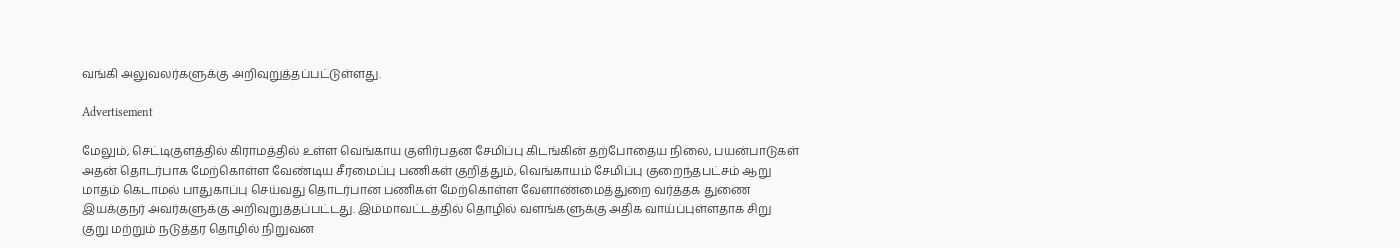வங்கி அலுவலர்களுக்கு அறிவுறுத்தப்பட்டுள்ளது.

Advertisement

மேலும், செட்டிகுளத்தில் கிராமத்தில் உள்ள வெங்காய குளிர்பதன சேமிப்பு கிடங்கின் தற்போதைய நிலை, பயன்பாடுகள் அதன் தொடர்பாக மேற்கொள்ள வேண்டிய சீரமைப்பு பணிகள் குறித்தும், வெங்காயம் சேமிப்பு குறைந்தபட்சம் ஆறு மாதம் கெடாமல் பாதுகாப்பு செய்வது தொடர்பான பணிகள் மேற்கொள்ள வேளாண்மைத்துறை வர்த்தக துணை இயக்குநர் அவர்களுக்கு அறிவுறுத்தப்பட்டது. இம்மாவட்டத்தில் தொழில் வளங்களுக்கு அதிக வாய்ப்புள்ளதாக சிறு குறு மற்றும் நடுத்தர தொழில் நிறுவன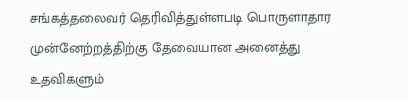சங்கத்தலைவர் தெரிவித்துள்ளபடி பொருளாதார முன்னேற்றத்திற்கு தேவையான அனைத்து உதவிகளும்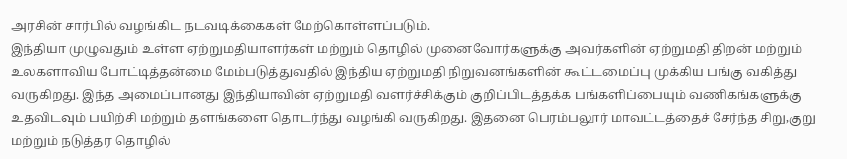அரசின் சார்பில் வழங்கிட நடவடிக்கைகள் மேற்கொள்ளப்படும்.
இந்தியா முழுவதும் உள்ள ஏற்றுமதியாளர்கள் மற்றும் தொழில் முனைவோர்களுக்கு அவர்களின் ஏற்றுமதி திறன் மற்றும் உலகளாவிய போட்டித்தன்மை மேம்படுத்துவதில் இந்திய ஏற்றுமதி நிறுவனங்களின் கூட்டமைப்பு முக்கிய பங்கு வகித்து வருகிறது. இந்த அமைப்பானது இந்தியாவின் ஏற்றுமதி வளர்ச்சிக்கும் குறிப்பிடத்தக்க பங்களிப்பையும் வணிகங்களுக்கு உதவிடவும் பயிற்சி மற்றும் தளங்களை தொடர்ந்து வழங்கி வருகிறது. இதனை பெரம்பலூர் மாவட்டத்தைச் சேர்ந்த சிறு,குறு மற்றும் நடுத்தர தொழில்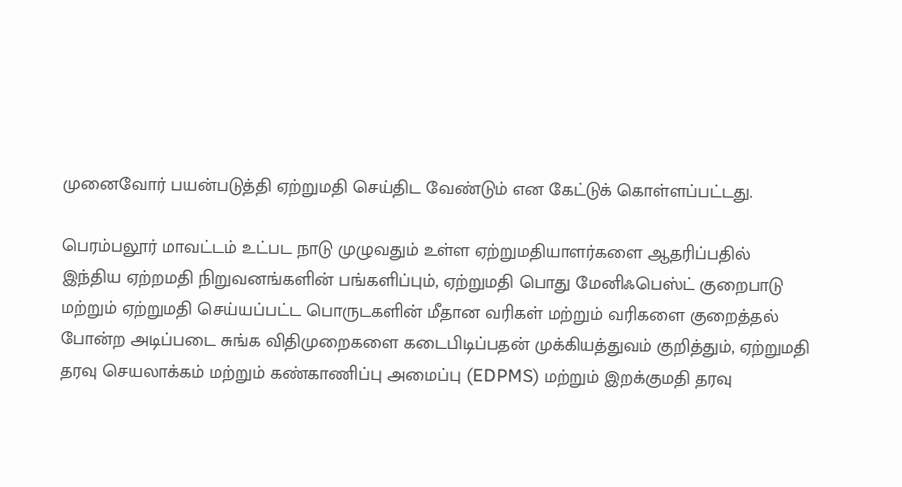முனைவோர் பயன்படுத்தி ஏற்றுமதி செய்திட வேண்டும் என கேட்டுக் கொள்ளப்பட்டது.

பெரம்பலூர் மாவட்டம் உட்பட நாடு முழுவதும் உள்ள ஏற்றுமதியாளர்களை ஆதரிப்பதில் இந்திய ஏற்றமதி நிறுவனங்களின் பங்களிப்பும், ஏற்றுமதி பொது மேனிஃபெஸ்ட் குறைபாடு மற்றும் ஏற்றுமதி செய்யப்பட்ட பொருடகளின் மீதான வரிகள் மற்றும் வரிகளை குறைத்தல் போன்ற அடிப்படை சுங்க விதிமுறைகளை கடைபிடிப்பதன் முக்கியத்துவம் குறித்தும், ஏற்றுமதி தரவு செயலாக்கம் மற்றும் கண்காணிப்பு அமைப்பு (EDPMS) மற்றும் இறக்குமதி தரவு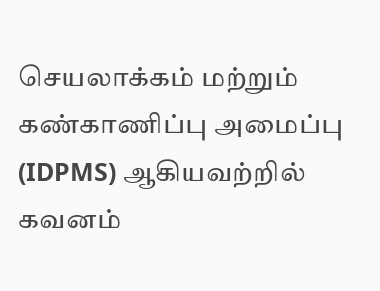செயலாக்கம் மற்றும் கண்காணிப்பு அமைப்பு (IDPMS) ஆகியவற்றில் கவனம்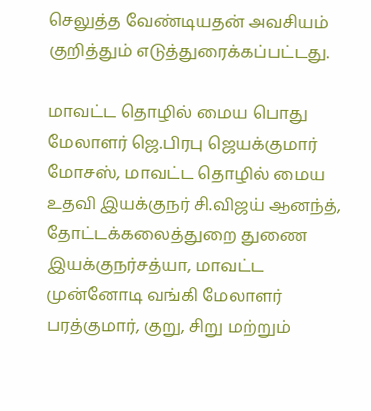செலுத்த வேண்டியதன் அவசியம் குறித்தும் எடுத்துரைக்கப்பட்டது.

மாவட்ட தொழில் மைய பொது மேலாளர் ஜெ.பிரபு ஜெயக்குமார் மோசஸ், மாவட்ட தொழில் மைய உதவி இயக்குநர் சி.விஜய் ஆனந்த், தோட்டக்கலைத்துறை துணை இயக்குநர்சத்யா, மாவட்ட முன்னோடி வங்கி மேலாளர் பரத்குமார், குறு, சிறு மற்றும்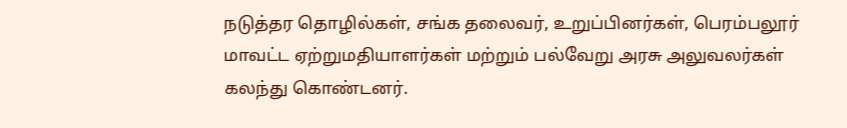நடுத்தர தொழில்கள், சங்க தலைவர், உறுப்பினர்கள், பெரம்பலூர் மாவட்ட ஏற்றுமதியாளர்கள் மற்றும் பல்வேறு அரசு அலுவலர்கள் கலந்து கொண்டனர்.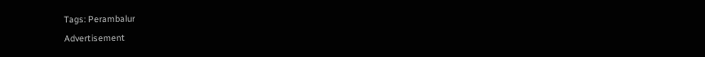Tags: Perambalur
Advertisement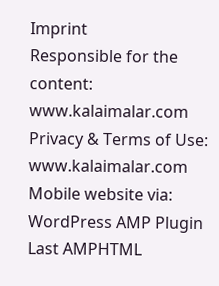Imprint
Responsible for the content:
www.kalaimalar.com
Privacy & Terms of Use:
www.kalaimalar.com
Mobile website via:
WordPress AMP Plugin
Last AMPHTML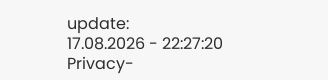update:
17.08.2026 - 22:27:20
Privacy-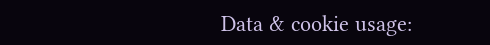Data & cookie usage: